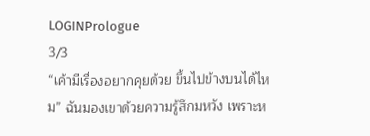LOGINPrologue
3/3
“เค้ามีเรื่องอยากคุยด้วย ขึ้นไปข้างบนได้ไหม” ฉันมองเขาด้วยความรู้สึกมหวัง เพราะห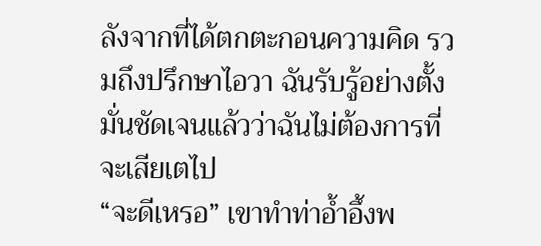ลังจากที่ได้ตกตะกอนความคิด รวมถึงปรึกษาไอวา ฉันรับรู้อย่างตั้งมั่นชัดเจนแล้วว่าฉันไม่ต้องการที่จะเสียเตไป
“จะดีเหรอ” เขาทำท่าอ้ำอึ้งพ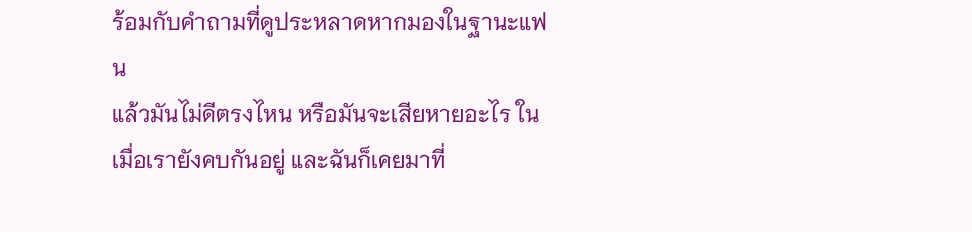ร้อมกับคำถามที่ดูประหลาดหากมองในฐานะแฟน
แล้วมันไม่ดีตรงไหน หรือมันจะเสียหายอะไร ในเมื่อเรายังคบกันอยู่ และฉันก็เคยมาที่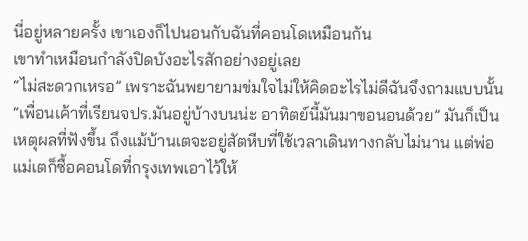นี่อยู่หลายครั้ง เขาเองก็ไปนอนกับฉันที่คอนโดเหมือนกัน
เขาทำเหมือนกำลังปิดบังอะไรสักอย่างอยู่เลย
“ไม่สะดวกเหรอ” เพราะฉันพยายามข่มใจไม่ให้คิดอะไรไม่ดีฉันจึงถามแบบนั้น
“เพื่อนเค้าที่เรียนจปร.มันอยู่บ้างบนน่ะ อาทิตย์นี้มันมาขอนอนด้วย” มันก็เป็นเหตุผลที่ฟังขึ้น ถึงแม้บ้านเตจะอยู่สัตหีบที่ใช้เวลาเดินทางกลับไม่นาน แต่พ่อแม่เตก็ซื้อคอนโดที่กรุงเทพเอาไว้ให้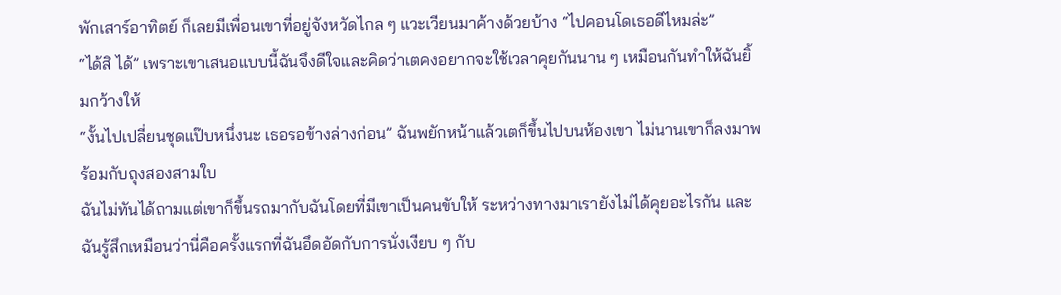พักเสาร์อาทิตย์ ก็เลยมีเพื่อนเขาที่อยู่จังหวัดไกล ๆ แวะเวียนมาค้างด้วยบ้าง “ไปคอนโดเธอดีไหมล่ะ”
“ได้สิ ได้” เพราะเขาเสนอแบบนี้ฉันจึงดีใจและคิดว่าเตคงอยากจะใช้เวลาคุยกันนาน ๆ เหมือนกันทำให้ฉันยิ้มกว้างให้
“งั้นไปเปลี่ยนชุดแป๊บหนึ่งนะ เธอรอข้างล่างก่อน” ฉันพยักหน้าแล้วเตก็ขึ้นไปบนห้องเขา ไม่นานเขาก็ลงมาพร้อมกับถุงสองสามใบ
ฉันไม่ทันได้ถามแต่เขาก็ขึ้นรถมากับฉันโดยที่มีเขาเป็นคนขับให้ ระหว่างทางมาเรายังไม่ได้คุยอะไรกัน และฉันรู้สึกเหมือนว่านี่คือครั้งแรกที่ฉันอึดอัดกับการนั่งเงียบ ๆ กับ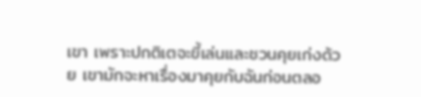เขา เพราะปกติเตจะขี้เล่นและชวนคุยเก่งด้วย เขามักจะหาเรื่องมาคุยกับฉันก่อนตลอ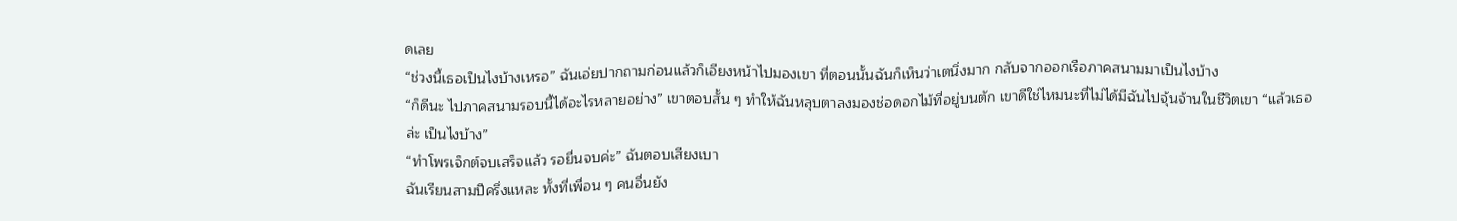ดเลย
“ช่วงนี้เธอเป็นไงบ้างเหรอ” ฉันเอ่ยปากถามก่อนแล้วก็เอียงหน้าไปมองเขา ที่ตอนนั้นฉันก็เห็นว่าเตนิ่งมาก กลับจากออกเรือภาคสนามมาเป็นไงบ้าง
“ก็ดีนะ ไปภาคสนามรอบนี้ได้อะไรหลายอย่าง” เขาตอบสั้น ๆ ทำให้ฉันหลุบตาลงมองช่อดอกไม้ที่อยู่บนตัก เขาดีใช่ไหมนะที่ไม่ได้มีฉันไปจุ้นจ้านในชีวิตเขา “แล้วเธอล่ะ เป็นไงบ้าง”
“ทำโพรเจ็กต์จบเสร็จแล้ว รอยื่นจบค่ะ” ฉันตอบเสียงเบา
ฉันเรียนสามปีครึ่งแหละ ทั้งที่เพื่อน ๆ คนอื่นยัง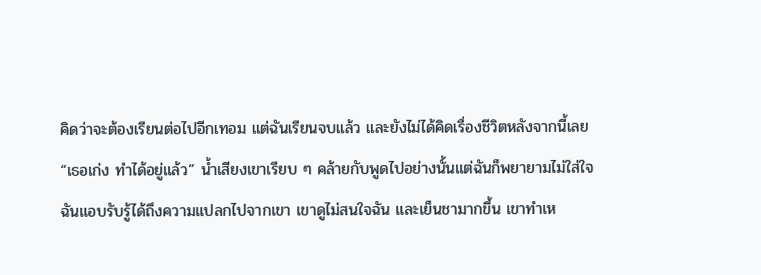คิดว่าจะต้องเรียนต่อไปอีกเทอม แต่ฉันเรียนจบแล้ว และยังไม่ได้คิดเรื่องชีวิตหลังจากนี้เลย
“เธอเก่ง ทำได้อยู่แล้ว” น้ำเสียงเขาเรียบ ๆ คล้ายกับพูดไปอย่างนั้นแต่ฉันก็พยายามไม่ใส่ใจ
ฉันแอบรับรู้ได้ถึงความแปลกไปจากเขา เขาดูไม่สนใจฉัน และเย็นชามากขึ้น เขาทำเห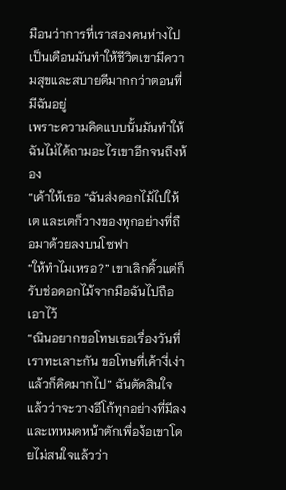มือนว่าการที่เราสองคนห่างไปเป็นเดือนมันทำให้ชีวิตเขามีความสุขและสบายดีมากกว่าตอนที่มีฉันอยู่
เพราะความคิดแบบนั้นมันทำให้ฉันไม่ได้ถามอะไรเขาอีกจนถึงห้อง
“เค้าให้เธอ “ฉันส่งดอกไม้ไปให้เต และเตก็วางของทุกอย่างที่ถือมาด้วยลงบนโซฟา
“ให้ทำไมเหรอ?” เขาเลิกคิ้วแต่ก็รับช่อดอกไม้จากมือฉันไปถือเอาไว้
“ณินอยากขอโทษเธอเรื่องวันที่เราทะเลาะกัน ขอโทษที่เค้างี่เง่าแล้วก็คิดมากไป” ฉันตัดสินใจแล้วว่าจะวางอีโก้ทุกอย่างที่มีลง และเทหมดหน้าตักเพื่อง้อเขาโดยไม่สนใจแล้วว่า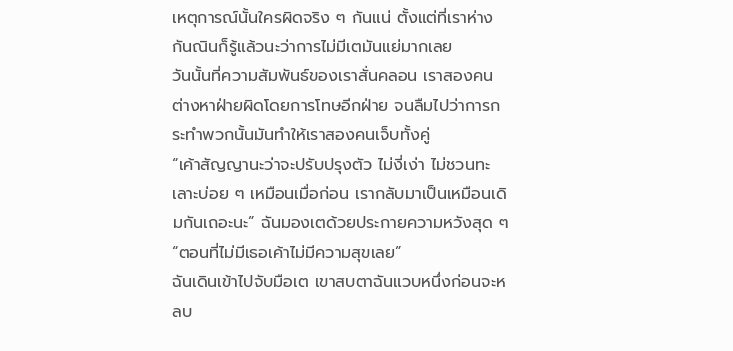เหตุการณ์นั้นใครผิดจริง ๆ กันแน่ ตั้งแต่ที่เราห่างกันณินก็รู้แล้วนะว่าการไม่มีเตมันแย่มากเลย
วันนั้นที่ความสัมพันธ์ของเราสั่นคลอน เราสองคนต่างหาฝ่ายผิดโดยการโทษอีกฝ่าย จนลืมไปว่าการกระทำพวกนั้นมันทำให้เราสองคนเจ็บทั้งคู่
“เค้าสัญญานะว่าจะปรับปรุงตัว ไม่งี่เง่า ไม่ชวนทะเลาะบ่อย ๆ เหมือนเมื่อก่อน เรากลับมาเป็นเหมือนเดิมกันเถอะนะ” ฉันมองเตด้วยประกายความหวังสุด ๆ “ตอนที่ไม่มีเธอเค้าไม่มีความสุขเลย”
ฉันเดินเข้าไปจับมือเต เขาสบตาฉันแวบหนึ่งก่อนจะหลบ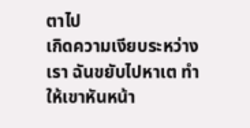ตาไป
เกิดความเงียบระหว่างเรา ฉันขยับไปหาเต ทำให้เขาหันหน้า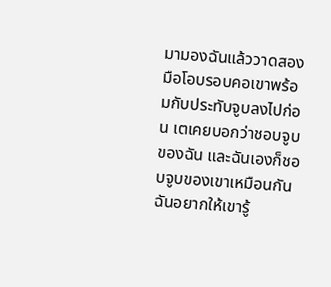มามองฉันแล้ววาดสองมือโอบรอบคอเขาพร้อมกับประทับจูบลงไปก่อน เตเคยบอกว่าชอบจูบของฉัน และฉันเองก็ชอบจูบของเขาเหมือนกัน
ฉันอยากให้เขารู้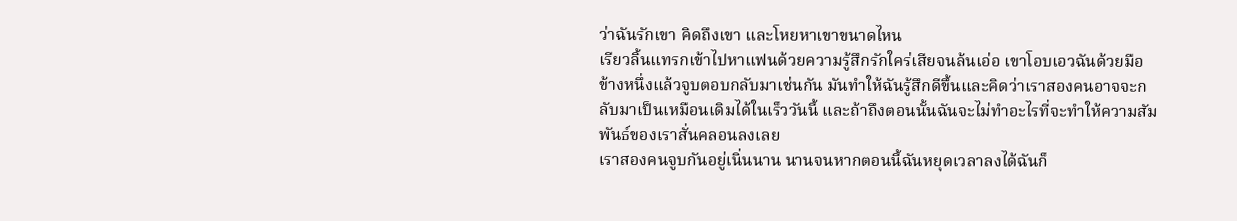ว่าฉันรักเขา คิดถึงเขา และโหยหาเขาขนาดไหน
เรียวลิ้นแทรกเข้าไปหาแฟนด้วยความรู้สึกรักใคร่เสียจนล้นเอ่อ เขาโอบเอวฉันด้วยมือข้างหนึ่งแล้วจูบตอบกลับมาเช่นกัน มันทำให้ฉันรู้สึกดีขึ้นและคิดว่าเราสองคนอาจจะกลับมาเป็นเหมือนเดิมได้ในเร็ววันนี้ และถ้าถึงตอนนั้นฉันจะไม่ทำอะไรที่จะทำให้ความสัมพันธ์ของเราสั่นคลอนลงเลย
เราสองคนจูบกันอยู่เนิ่นนาน นานจนหากตอนนี้ฉันหยุดเวลาลงได้ฉันก็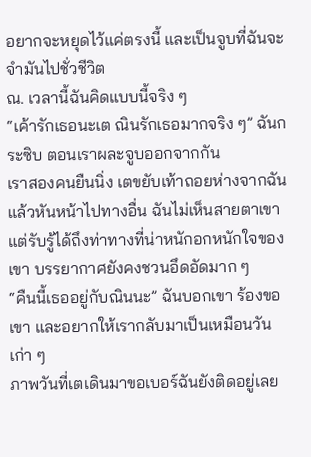อยากจะหยุดไว้แค่ตรงนี้ และเป็นจูบที่ฉันจะจำมันไปชั่วชีวิต
ณ. เวลานี้ฉันคิดแบบนี้จริง ๆ
“เค้ารักเธอนะเต ณินรักเธอมากจริง ๆ” ฉันกระซิบ ตอนเราผละจูบออกจากกัน
เราสองคนยืนนิ่ง เตขยับเท้าถอยห่างจากฉันแล้วหันหน้าไปทางอื่น ฉันไม่เห็นสายตาเขา แต่รับรู้ได้ถึงท่าทางที่น่าหนักอกหนักใจของเขา บรรยากาศยังคงชวนอึดอัดมาก ๆ
“คืนนี้เธออยู่กับณินนะ” ฉันบอกเขา ร้องขอเขา และอยากให้เรากลับมาเป็นเหมือนวันเก่า ๆ
ภาพวันที่เตเดินมาขอเบอร์ฉันยังติดอยู่เลย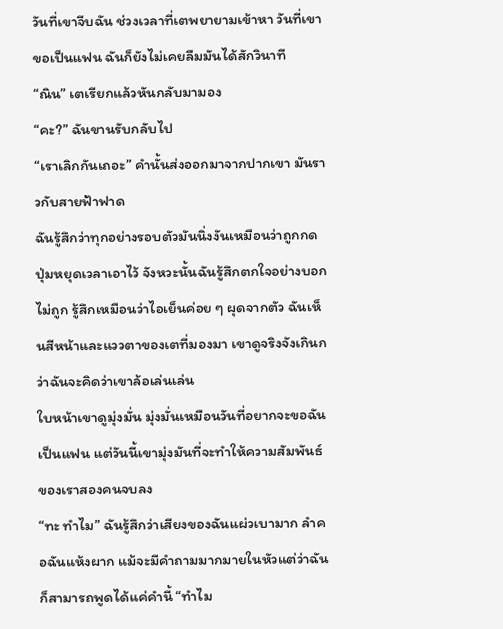วันที่เขาจีบฉัน ช่วงเวลาที่เตพยายามเข้าหา วันที่เขาขอเป็นแฟน ฉันก็ยังไม่เคยลืมมันได้สักวินาที
“ณิน” เตเรียกแล้วหันกลับมามอง
“คะ?” ฉันขานรับกลับไป
“เราเลิกกันเถอะ” คำนั้นส่งออกมาจากปากเขา มันราวกับสายฟ้าฟาด
ฉันรู้สึกว่าทุกอย่างรอบตัวมันนิ่งงันเหมือนว่าถูกกดปุ่มหยุดเวลาเอาไว้ จังหวะนั้นฉันรู้สึกตกใจอย่างบอกไม่ถูก รู้สึกเหมือนว่าไอเย็นค่อย ๆ ผุดจากตัว ฉันเห็นสีหน้าและแววตาของเตที่มองมา เขาดูจริงจังเกินกว่าฉันจะคิดว่าเขาล้อเล่นเล่น
ใบหน้าเขาดูมุ่งมั่น มุ่งมั่นเหมือนวันที่อยากจะขอฉันเป็นแฟน แต่วันนี้เขามุ่งมันที่จะทำให้ความสัมพันธ์ของเราสองคนจบลง
“ทะ ทำไม” ฉันรู้สึกว่าเสียงของฉันแผ่วเบามาก ลำคอฉันแห้งผาก แม้จะมีคำถามมากมายในหัวแต่ว่าฉันก็สามารถพูดได้แค่คำนี้ “ทำไม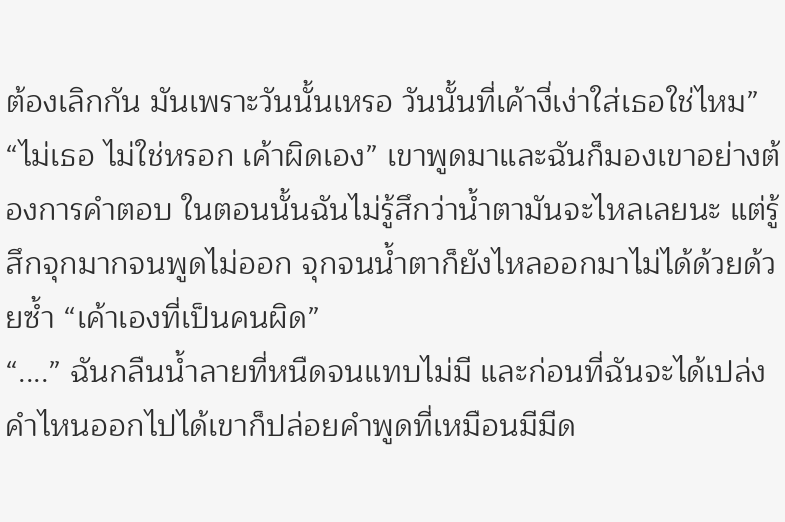ต้องเลิกกัน มันเพราะวันนั้นเหรอ วันนั้นที่เค้างี่เง่าใส่เธอใช่ไหม”
“ไม่เธอ ไม่ใช่หรอก เค้าผิดเอง” เขาพูดมาและฉันก็มองเขาอย่างต้องการคำตอบ ในตอนนั้นฉันไม่รู้สึกว่าน้ำตามันจะไหลเลยนะ แต่รู้สึกจุกมากจนพูดไม่ออก จุกจนน้ำตาก็ยังไหลออกมาไม่ได้ด้วยด้วยซ้ำ “เค้าเองที่เป็นคนผิด”
“....” ฉันกลืนน้ำลายที่หนืดจนแทบไม่มี และก่อนที่ฉันจะได้เปล่งคำไหนออกไปได้เขาก็ปล่อยคำพูดที่เหมือนมีมีด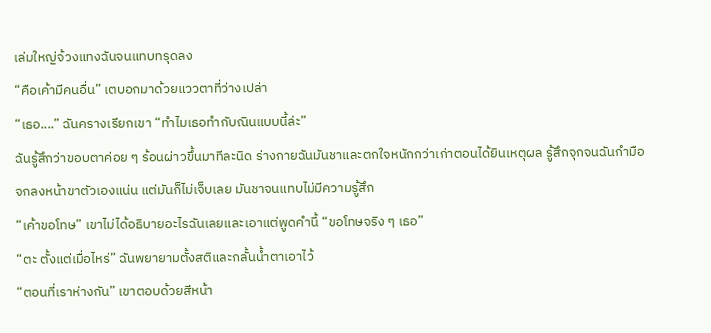เล่มใหญ่จ้วงแทงฉันจนแทบทรุดลง
“คือเค้ามีคนอื่น” เตบอกมาด้วยแววตาที่ว่างเปล่า
“เธอ....” ฉันครางเรียกเขา “ทำไมเธอทำกับณินแบบนี้ล่ะ”
ฉันรู้สึกว่าขอบตาค่อย ๆ ร้อนผ่าวขึ้นมาทีละนิด ร่างกายฉันมันชาและตกใจหนักกว่าเก่าตอนได้ยินเหตุผล รู้สึกจุกจนฉันกำมือจกลงหน้าขาตัวเองแน่น แต่มันก็ไม่เจ็บเลย มันชาจนแทบไม่มีความรู้สึก
“เค้าขอโทษ” เขาไม่ได้อธิบายอะไรฉันเลยและเอาแต่พูดคำนี้ “ขอโทษจริง ๆ เธอ”
“ตะ ตั้งแต่เมื่อไหร่” ฉันพยายามตั้งสติและกลั้นน้ำตาเอาไว้
“ตอนที่เราห่างกัน” เขาตอบด้วยสีหน้า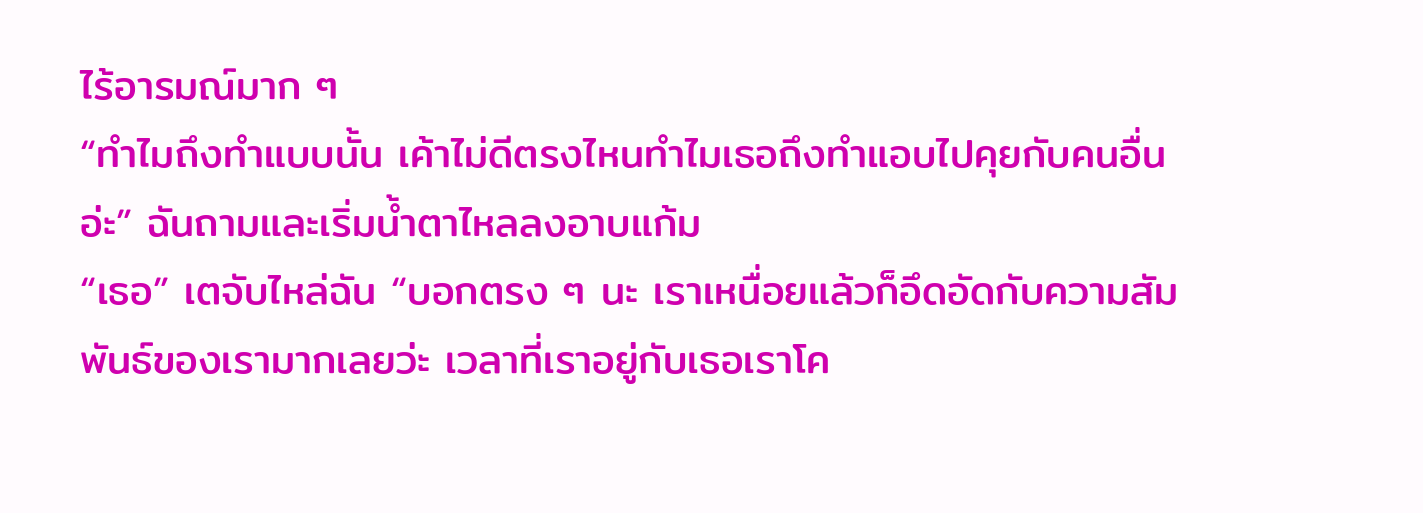ไร้อารมณ์มาก ๆ
“ทำไมถึงทำแบบนั้น เค้าไม่ดีตรงไหนทำไมเธอถึงทำแอบไปคุยกับคนอื่นอ่ะ” ฉันถามและเริ่มน้ำตาไหลลงอาบแก้ม
“เธอ” เตจับไหล่ฉัน “บอกตรง ๆ นะ เราเหนื่อยแล้วก็อึดอัดกับความสัมพันธ์ของเรามากเลยว่ะ เวลาที่เราอยู่กับเธอเราโค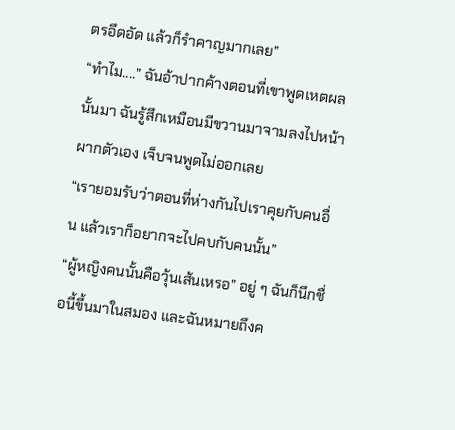ตรอึดอัด แล้วก็รำคาญมากเลย”
“ทำไม....” ฉันอ้าปากค้างตอนที่เขาพูดเหตผลนั้นมา ฉันรู้สึกเหมือนมีขวานมาจามลงไปหน้าผากตัวเอง เจ็บจนพูดไม่ออกเลย
“เรายอมรับว่าตอนที่ห่างกันไปเราคุยกับคนอื่น แล้วเราก็อยากจะไปคบกับคนนั้น”
“ผู้หญิงคนนั้นคือวุ้นเส้นเหรอ” อยู่ ๆ ฉันก็นึกชื่อนี้ขึ้นมาในสมอง และฉันหมายถึงค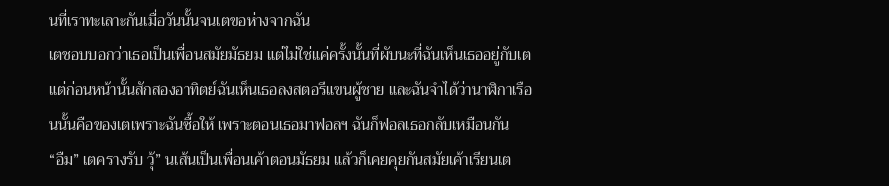นที่เราทะเลาะกันเมื่อวันนั้นจนเตขอห่างจากฉัน
เตชอบบอกว่าเธอเป็นเพื่อนสมัยมัธยม แต่ไม่ใช่แค่ครั้งนั้นที่ผับนะที่ฉันเห็นเธออยู่กับเต แต่ก่อนหน้านั้นสักสองอาทิตย์ฉันเห็นเธอลงสตอรีแขนผู้ชาย และฉันจำได้ว่านาฬิกาเรือนนั้นคือของเตเพราะฉันซื้อให้ เพราะตอนเธอมาฟอลฯ ฉันก็ฟอลเธอกลับเหมือนกัน
“อืม” เตครางรับ วุ้” นเส้นเป็นเพื่อนเค้าตอนมัธยม แล้วก็เคยคุยกันสมัยเค้าเรียนเต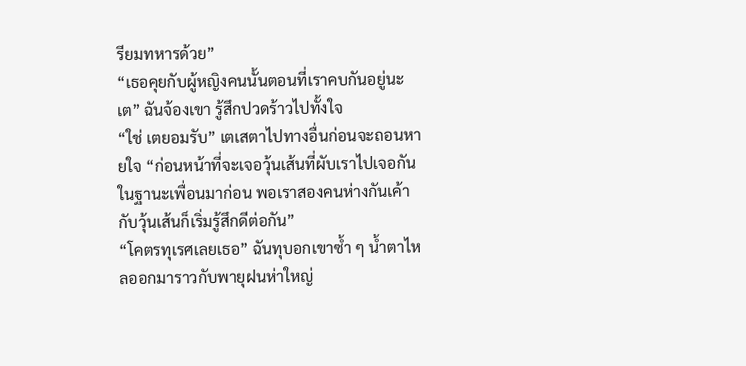รียมทหารด้วย”
“เธอคุยกับผู้หญิงคนนั้นตอนที่เราคบกันอยู่นะเต” ฉันจ้องเขา รู้สึกปวดร้าวไปทั้งใจ
“ใช่ เตยอมรับ” เตเสตาไปทางอื่นก่อนจะถอนหายใจ “ก่อนหน้าที่จะเจอวุ้นเส้นที่ผับเราไปเจอกันในฐานะเพื่อนมาก่อน พอเราสองคนห่างกันเค้ากับวุ้นเส้นก็เริ่มรู้สึกดีต่อกัน”
“โคตรทุเรศเลยเธอ” ฉันทุบอกเขาซ้ำ ๆ น้ำตาไหลออกมาราวกับพายุฝนห่าใหญ่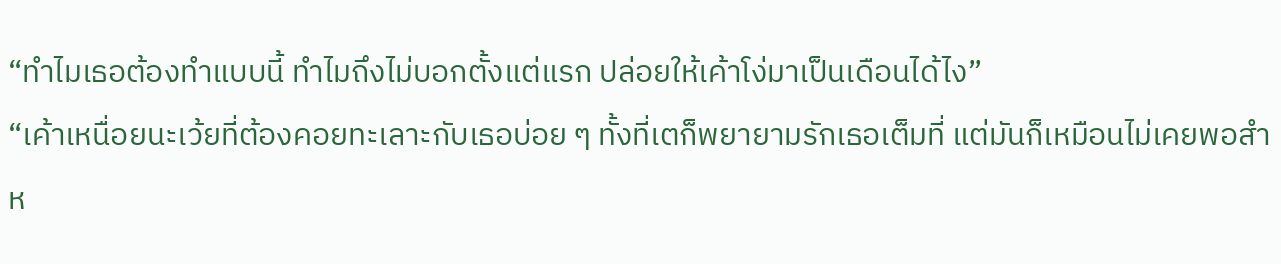“ทำไมเธอต้องทำแบบนี้ ทำไมถึงไม่บอกตั้งแต่แรก ปล่อยให้เค้าโง่มาเป็นเดือนได้ไง”
“เค้าเหนื่อยนะเว้ยที่ต้องคอยทะเลาะกับเธอบ่อย ๆ ทั้งที่เตก็พยายามรักเธอเต็มที่ แต่มันก็เหมือนไม่เคยพอสำห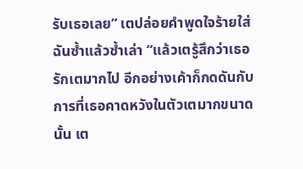รับเธอเลย” เตปล่อยคำพูดใจร้ายใส่ฉันซ้ำแล้วซ้ำเล่า “แล้วเตรู้สึกว่าเธอรักเตมากไป อีกอย่างเค้าก็กดดันกับการที่เธอคาดหวังในตัวเตมากขนาดนั้น เต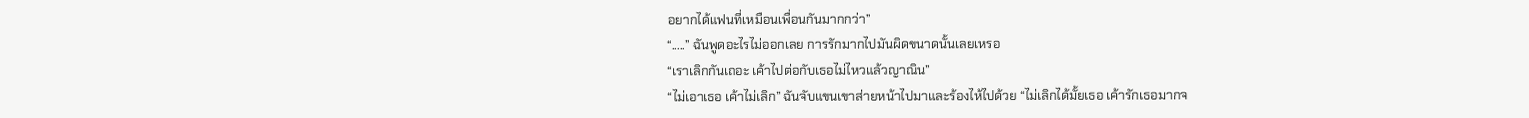อยากได้แฟนที่เหมือนเพื่อนกันมากกว่า”
“.....” ฉันพูดอะไรไม่ออกเลย การรักมากไปมันผิดขนาดนั้นเลยเหรอ
“เราเลิกกันเถอะ เค้าไปต่อกับเธอไม่ไหวแล้วญาณิน”
“ไม่เอาเธอ เค้าไม่เลิก” ฉันจับแขนเขาส่ายหน้าไปมาและร้องไห้ไปด้วย “ไม่เลิกได้มั้ยเธอ เค้ารักเธอมากจ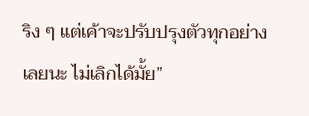ริง ๆ แต่เค้าจะปรับปรุงตัวทุกอย่างเลยนะ ไม่เลิกได้มั้ย”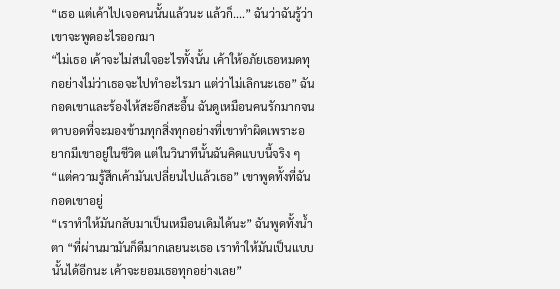“เธอ แต่เค้าไปเจอคนนั้นแล้วนะ แล้วก็....” ฉันว่าฉันรู้ว่าเขาจะพูดอะไรออกมา
“ไม่เธอ เค้าจะไม่สนใจอะไรทั้งนั้น เค้าให้อภัยเธอหมดทุกอย่างไม่ว่าเธอจะไปทำอะไรมา แต่ว่าไม่เลิกนะเธอ” ฉันกอดเขาและร้องไห้สะอึกสะอื้น ฉันดูเหมือนคนรักมากจนตาบอดที่จะมองข้ามทุกสิ่งทุกอย่างที่เขาทำผิดเพราะอยากมีเขาอยู่ในชีวิต แต่ในวินาทีนั้นฉันคิดแบบนี้จริง ๆ
“แต่ความรู้สึกเค้ามันเปลี่ยนไปแล้วเธอ” เขาพูดทั้งที่ฉันกอดเขาอยู่
“เราทำให้มันกลับมาเป็นเหมือนเดิมได้นะ” ฉันพูดทั้งน้ำตา “ที่ผ่านมามันก็ดีมากเลยนะเธอ เราทำให้มันเป็นแบบนั้นได้อีกนะ เค้าจะยอมเธอทุกอย่างเลย”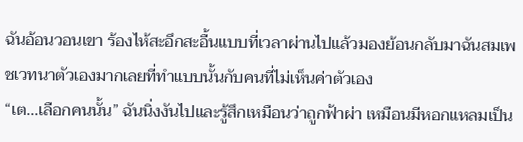ฉันอ้อนวอนเขา ร้องไห้สะอึกสะอื้นแบบที่เวลาผ่านไปแล้วมองย้อนกลับมาฉันสมเพชเวทนาตัวเองมากเลยที่ทำแบบนั้นกับคนที่ไม่เห็นค่าตัวเอง
“เต...เลือกคนนั้น” ฉันนิ่งงันไปและรู้สึกเหมือนว่าถูกฟ้าผ่า เหมือนมีหอกแหลมเป็น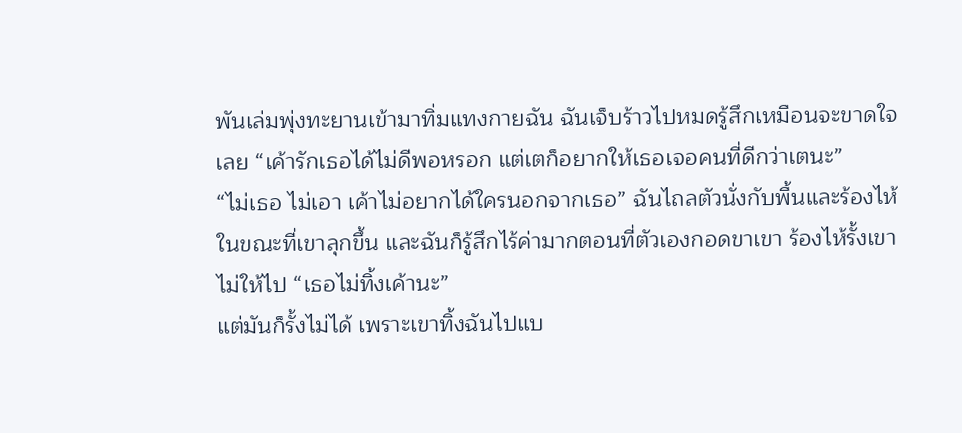พันเล่มพุ่งทะยานเข้ามาทิ่มแทงกายฉัน ฉันเจ็บร้าวไปหมดรู้สึกเหมือนจะขาดใจเลย “เค้ารักเธอได้ไม่ดีพอหรอก แต่เตก็อยากให้เธอเจอคนที่ดีกว่าเตนะ”
“ไม่เธอ ไม่เอา เค้าไม่อยากได้ใครนอกจากเธอ” ฉันไถลตัวนั่งกับพื้นและร้องไห้ในขณะที่เขาลุกขึ้น และฉันก็รู้สึกไร้ค่ามากตอนที่ตัวเองกอดขาเขา ร้องไห้รั้งเขาไม่ให้ไป “เธอไม่ทิ้งเค้านะ”
แต่มันก็รั้งไม่ได้ เพราะเขาทิ้งฉันไปแบ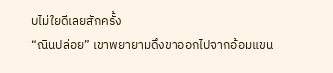บไม่ใยดีเลยสักครั้ง
“ณินปล่อย” เขาพยายามดึงขาออกไปจากอ้อมแขน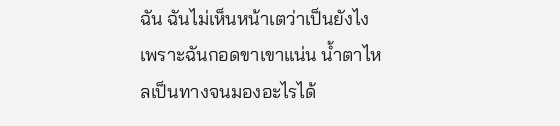ฉัน ฉันไม่เห็นหน้าเตว่าเป็นยังไงเพราะฉันกอดขาเขาแน่น น้ำตาไหลเป็นทางจนมองอะไรได้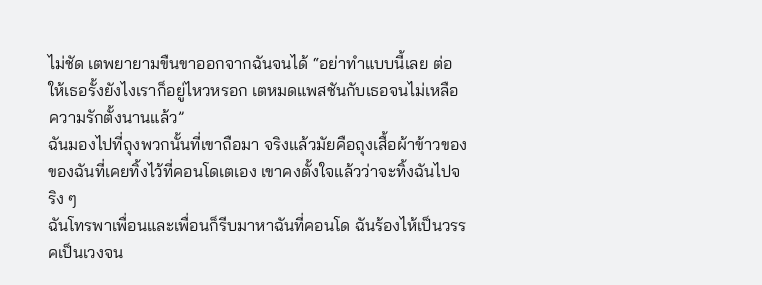ไม่ชัด เตพยายามขืนขาออกจากฉันจนได้ “อย่าทำแบบนี้เลย ต่อให้เธอรั้งยังไงเราก็อยู่ไหวหรอก เตหมดแพสชันกับเธอจนไม่เหลือความรักตั้งนานแล้ว”
ฉันมองไปที่ถุงพวกนั้นที่เขาถือมา จริงแล้วมัยคือถุงเสื้อผ้าข้าวของ ของฉันที่เคยทิ้งไว้ที่คอนโดเตเอง เขาคงตั้งใจแล้วว่าจะทิ้งฉันไปจริง ๆ
ฉันโทรพาเพื่อนและเพื่อนก็รีบมาหาฉันที่คอนโด ฉันร้องไห้เป็นวรรคเป็นเวงจน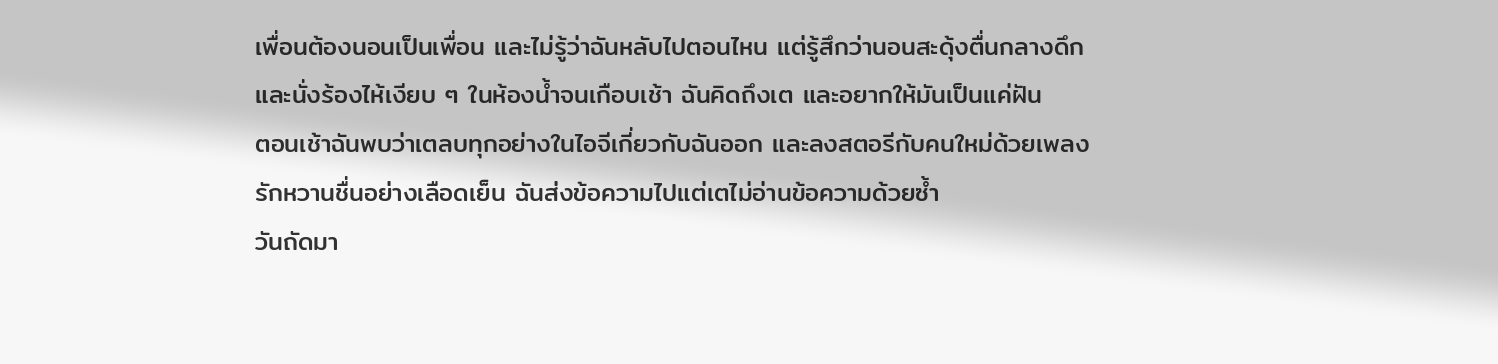เพื่อนต้องนอนเป็นเพื่อน และไม่รู้ว่าฉันหลับไปตอนไหน แต่รู้สึกว่านอนสะดุ้งตื่นกลางดึก และนั่งร้องไห้เงียบ ๆ ในห้องน้ำจนเกือบเช้า ฉันคิดถึงเต และอยากให้มันเป็นแค่ฝัน
ตอนเช้าฉันพบว่าเตลบทุกอย่างในไอจีเกี่ยวกับฉันออก และลงสตอรีกับคนใหม่ด้วยเพลงรักหวานชื่นอย่างเลือดเย็น ฉันส่งข้อความไปแต่เตไม่อ่านข้อความด้วยซ้ำ
วันถัดมา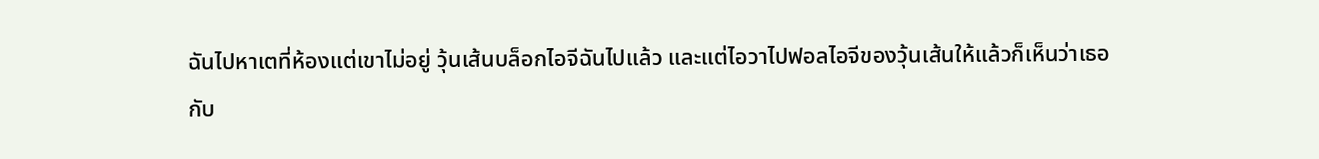ฉันไปหาเตที่ห้องแต่เขาไม่อยู่ วุ้นเส้นบล็อกไอจีฉันไปแล้ว และแต่ไอวาไปฟอลไอจีของวุ้นเส้นให้แล้วก็เห็นว่าเธอกับ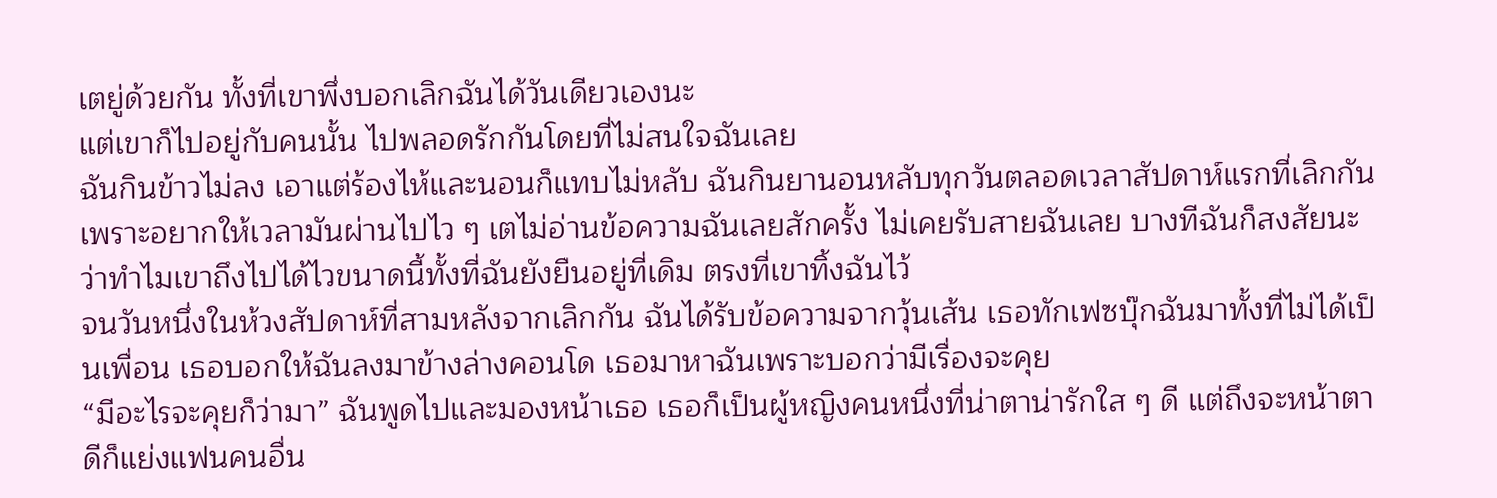เตยู่ด้วยกัน ทั้งที่เขาพึ่งบอกเลิกฉันได้วันเดียวเองนะ
แต่เขาก็ไปอยู่กับคนนั้น ไปพลอดรักกันโดยที่ไม่สนใจฉันเลย
ฉันกินข้าวไม่ลง เอาแต่ร้องไห้และนอนก็แทบไม่หลับ ฉันกินยานอนหลับทุกวันตลอดเวลาสัปดาห์แรกที่เลิกกันเพราะอยากให้เวลามันผ่านไปไว ๆ เตไม่อ่านข้อความฉันเลยสักครั้ง ไม่เคยรับสายฉันเลย บางทีฉันก็สงสัยนะว่าทำไมเขาถึงไปได้ไวขนาดนี้ทั้งที่ฉันยังยืนอยู่ที่เดิม ตรงที่เขาทิ้งฉันไว้
จนวันหนึ่งในห้วงสัปดาห์ที่สามหลังจากเลิกกัน ฉันได้รับข้อความจากวุ้นเส้น เธอทักเฟซบุ๊กฉันมาทั้งที่ไม่ได้เป็นเพื่อน เธอบอกให้ฉันลงมาข้างล่างคอนโด เธอมาหาฉันเพราะบอกว่ามีเรื่องจะคุย
“มีอะไรจะคุยก็ว่ามา” ฉันพูดไปและมองหน้าเธอ เธอก็เป็นผู้หญิงคนหนึ่งที่น่าตาน่ารักใส ๆ ดี แต่ถึงจะหน้าตาดีก็แย่งแฟนคนอื่น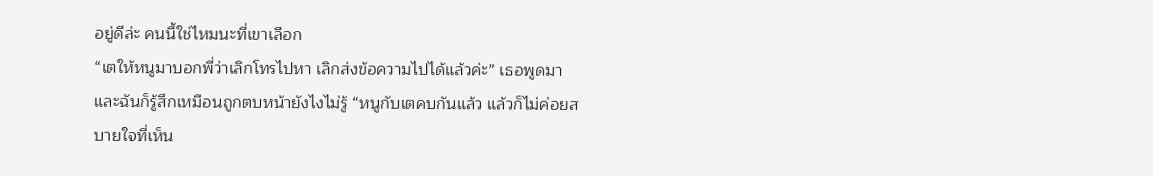อยู่ดีล่ะ คนนี้ใช่ไหมนะที่เขาเลือก
“เตให้หนูมาบอกพี่ว่าเลิกโทรไปหา เลิกส่งข้อความไปได้แล้วค่ะ” เธอพูดมาและฉันก็รู้สึกเหมือนถูกตบหน้ายังไงไม่รู้ “หนูกับเตคบกันแล้ว แล้วก็ไม่ค่อยสบายใจที่เห็น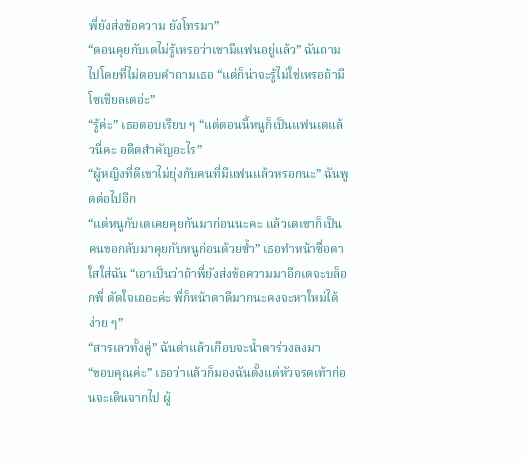พี่ยังส่งข้อความ ยังโทรมา”
“ตอนคุยกับเตไม่รู้เหรอว่าเขามีแฟนอยู่แล้ว” ฉันถามไปโดยที่ไม่ตอบคำถามเธอ “แต่ก็น่าจะรู้ไม่ใช่เหรอถ้ามีโซเชียลเตอ่ะ”
“รู้ค่ะ” เธอตอบเรียบ ๆ “แต่ตอนนี้หนูก็เป็นแฟนเตแล้วนี่คะ อดีตสำคัญอะไร”
“ผู้หญิงที่ดีเขาไม่ยุ่งกับคนที่มีแฟนแล้วหรอกนะ” ฉันพูดต่อไปอีก
“แต่หนูกับเตเคยคุยกันมาก่อนนะคะ แล้วเตเขาก็เป็นคนขอกลับมาคุยกับหนูก่อนด้วยซ้ำ” เธอทำหน้าซื่อตาใสใส่ฉัน “เอาเป็นว่าถ้าพี่ยังส่งข้อความมาอีกเตจะบล็อกพี่ ตัดใจเถอะค่ะ พี่ก็หน้าตาดีมากนะคงจะหาใหม่ได้ง่าย ๆ”
“สารเลวทั้งคู่” ฉันด่าแล้วเกือบจะน้ำตาร่วงลงมา
“ขอบคุณค่ะ” เธอว่าแล้วก็มองฉันตั้งแต่หัวจรดเท้าก่อนจะเดินจากไป ผู้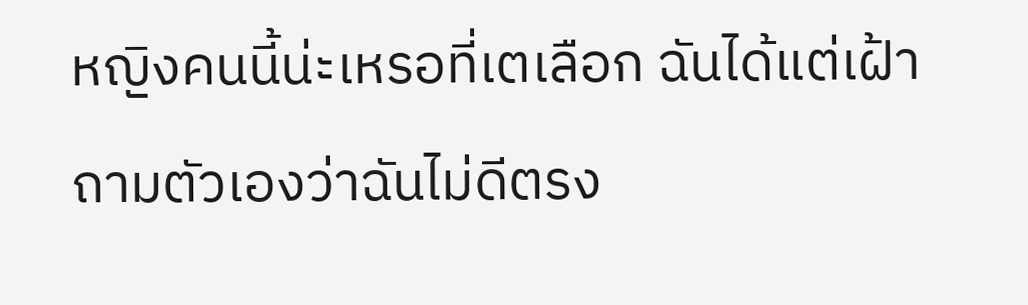หญิงคนนี้น่ะเหรอที่เตเลือก ฉันได้แต่เฝ้าถามตัวเองว่าฉันไม่ดีตรง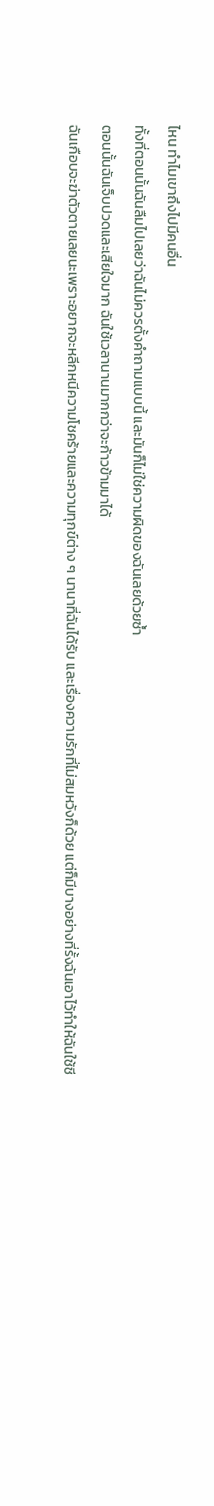ไหน ทำไมเขาถึงไปมีคนอื่น
ทั้งที่ตอนนั้นฉันลืมไปเลยว่าฉันไม่ควรตั้งคำถามแบบนี้ และมันก็ไม่ใช่ความผิดของฉันเลยด้วยซ้ำ
ตอนนั้นฉันเจ็บปวดและเสียใจมาก ฉันใช้เวลานานมากกว่าจะก้าวข้ามมาได้
ฉันเกือบจะฆ่าตัวตายเลยนะเพราะอยากจะหลีกหนีความโชคร้ายและความทุกข์ต่าง ๆ นานาที่ฉันได้รับ และเรื่องความรักที่ไม่สมหวังก็ด้วย แต่ก็มีบางอย่างที่รั้งฉันเอาไว้ทำให้ฉันใช้ชี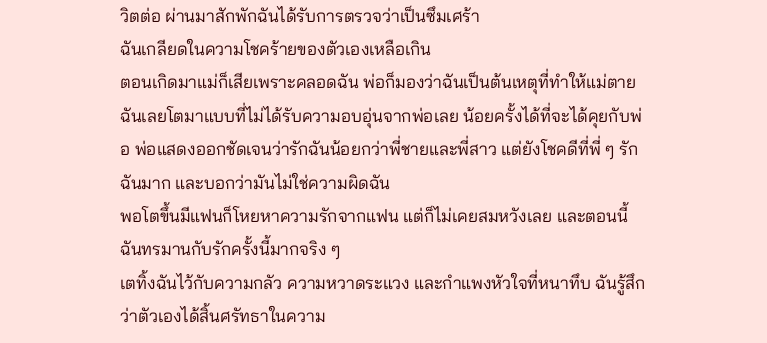วิตต่อ ผ่านมาสักพักฉันได้รับการตรวจว่าเป็นซึมเศร้า
ฉันเกลียดในความโชคร้ายของตัวเองเหลือเกิน
ตอนเกิดมาแม่ก็เสียเพราะคลอดฉัน พ่อก็มองว่าฉันเป็นต้นเหตุที่ทำให้แม่ตาย ฉันเลยโตมาแบบที่ไม่ได้รับความอบอุ่นจากพ่อเลย น้อยครั้งได้ที่จะได้คุยกับพ่อ พ่อแสดงออกชัดเจนว่ารักฉันน้อยกว่าพี่ชายและพี่สาว แต่ยังโชคดีที่พี่ ๆ รักฉันมาก และบอกว่ามันไม่ใช่ความผิดฉัน
พอโตขึ้นมีแฟนก็โหยหาความรักจากแฟน แต่ก็ไม่เคยสมหวังเลย และตอนนี้ฉันทรมานกับรักครั้งนี้มากจริง ๆ
เตทิ้งฉันไว้กับความกลัว ความหวาดระแวง และกำแพงหัวใจที่หนาทึบ ฉันรู้สึกว่าตัวเองได้สิ้นศรัทธาในความ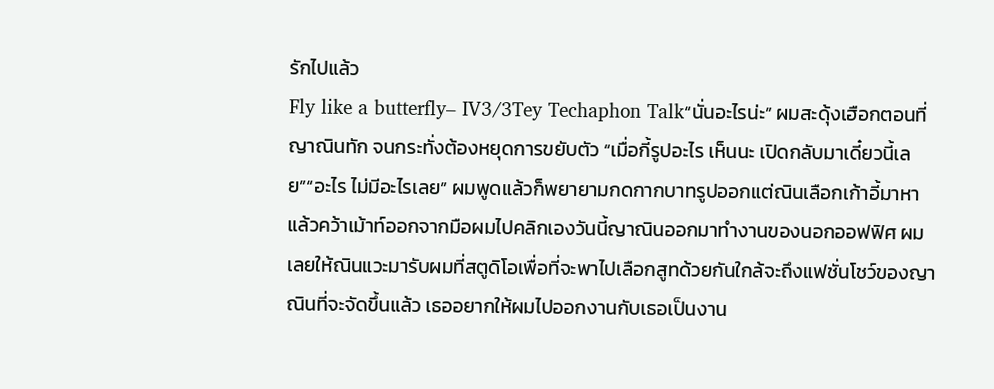รักไปแล้ว
Fly like a butterfly– IV3/3Tey Techaphon Talk“นั่นอะไรน่ะ” ผมสะดุ้งเฮือกตอนที่ญาณินทัก จนกระทั่งต้องหยุดการขยับตัว “เมื่อกี้รูปอะไร เห็นนะ เปิดกลับมาเดี๋ยวนี้เลย”“อะไร ไม่มีอะไรเลย” ผมพูดแล้วก็พยายามกดกากบาทรูปออกแต่ณินเลือกเก้าอี้มาหาแล้วคว้าเม้าท์ออกจากมือผมไปคลิกเองวันนี้ญาณินออกมาทำงานของนอกออฟฟิศ ผมเลยให้ณินแวะมารับผมที่สตูดิโอเพื่อที่จะพาไปเลือกสูทด้วยกันใกล้จะถึงแฟชั่นโชว์ของญาณินที่จะจัดขึ้นแล้ว เธออยากให้ผมไปออกงานกับเธอเป็นงาน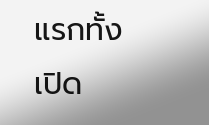แรกทั้งเปิด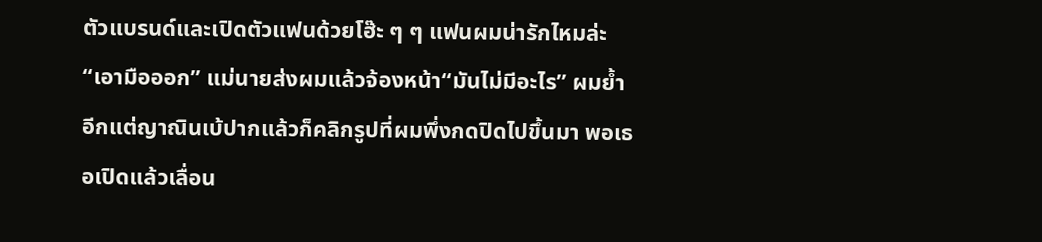ตัวแบรนด์และเปิดตัวแฟนด้วยโฮ๊ะ ๆ ๆ แฟนผมน่ารักไหมล่ะ“เอามือออก” แม่นายส่งผมแล้วจ้องหน้า“มันไม่มีอะไร” ผมย้ำอีกแต่ญาณินเบ้ปากแล้วก็คลิกรูปที่ผมพึ่งกดปิดไปขึ้นมา พอเธอเปิดแล้วเลื่อน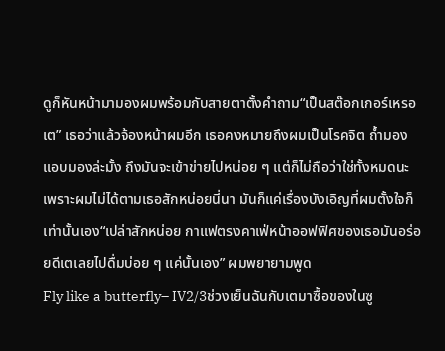ดูก็หันหน้ามามองผมพร้อมกับสายตาตั้งคำถาม“เป็นสต๊อกเกอร์เหรอเต” เธอว่าแล้วจ้องหน้าผมอีก เธอคงหมายถึงผมเป็นโรคจิต ถ้ำมอง แอบมองล่ะมั้ง ถึงมันจะเข้าข่ายไปหน่อย ๆ แต่ก็ไม่ถือว่าใช่ทั้งหมดนะ เพราะผมไม่ได้ตามเธอสักหน่อยนี่นา มันก็แค่เรื่องบังเอิญที่ผมตั้งใจก็เท่านั้นเอง“เปล่าสักหน่อย กาแฟตรงคาเฟ่หน้าออฟฟิศของเธอมันอร่อยดีเตเลยไปดื่มบ่อย ๆ แค่นั้นเอง” ผมพยายามพูด
Fly like a butterfly– IV2/3ช่วงเย็นฉันกับเตมาซื้อของในซู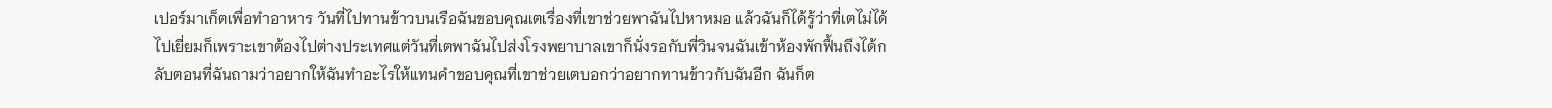เปอร์มาเก็ตเพื่อทำอาหาร วันที่ไปทานข้าวบนเรือฉันขอบคุณเตเรื่องที่เขาช่วยพาฉันไปหาหมอ แล้วฉันก็ได้รู้ว่าที่เตไม่ได้ไปเยี่ยมก็เพราะเขาต้องไปต่างประเทศแต่วันที่เตพาฉันไปส่งโรงพยาบาลเขาก็นั่งรอกับพี่วินจนฉันเข้าห้องพักฟื้นถึงได้กลับตอนที่ฉันถามว่าอยากให้ฉันทำอะไรให้แทนคำขอบคุณที่เขาช่วยเตบอกว่าอยากทานข้าวกับฉันอีก ฉันก็ต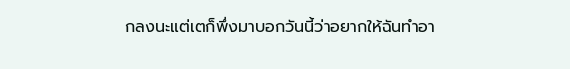กลงนะแต่เตก็พึ่งมาบอกวันนี้ว่าอยากให้ฉันทำอา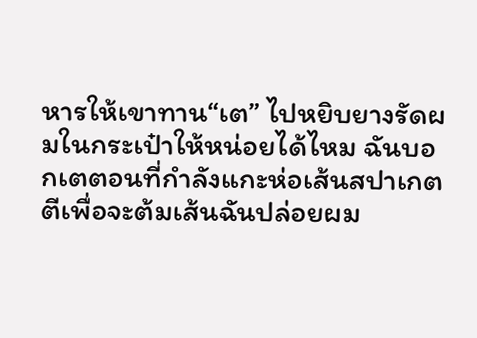หารให้เขาทาน“เต” ไปหยิบยางรัดผมในกระเป๋าให้หน่อยได้ไหม ฉันบอกเตตอนที่กำลังแกะห่อเส้นสปาเกตตีเพื่อจะต้มเส้นฉันปล่อยผม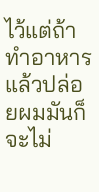ไว้แต่ถ้าทำอาหารแล้วปล่อยผมมันก็จะไม่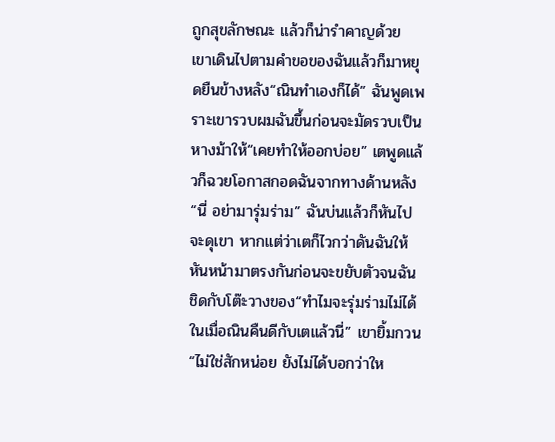ถูกสุขลักษณะ แล้วก็น่ารำคาญด้วย เขาเดินไปตามคำขอของฉันแล้วก็มาหยุดยืนข้างหลัง“ณินทำเองก็ได้” ฉันพูดเพราะเขารวบผมฉันขึ้นก่อนจะมัดรวบเป็นหางม้าให้“เคยทำให้ออกบ่อย” เตพูดแล้วก็ฉวยโอกาสกอดฉันจากทางด้านหลัง“นี่ อย่ามารุ่มร่าม” ฉันบ่นแล้วก็หันไปจะดุเขา หากแต่ว่าเตก็ไวกว่าดันฉันให้หันหน้ามาตรงกันก่อนจะขยับตัวจนฉันชิดกับโต๊ะวางของ“ทำไมจะรุ่มร่ามไม่ได้ในเมื่อณินคืนดีกับเตแล้วนี่” เขายิ้มกวน“ไม่ใช่สักหน่อย ยังไม่ได้บอกว่าให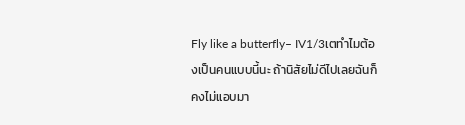Fly like a butterfly– IV1/3เตทำไมต้องเป็นคนแบบนี้นะ ถ้านิสัยไม่ดีไปเลยฉันก็คงไม่แอบมา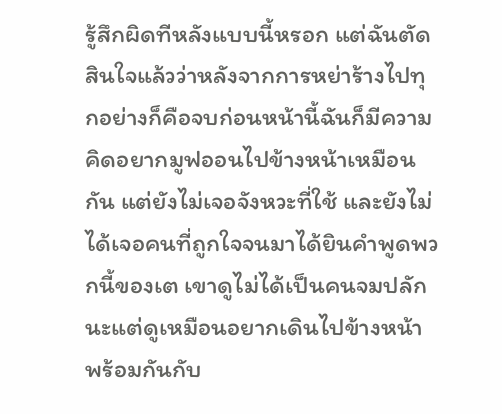รู้สึกผิดทีหลังแบบนี้หรอก แต่ฉันตัดสินใจแล้วว่าหลังจากการหย่าร้างไปทุกอย่างก็คือจบก่อนหน้านี้ฉันก็มีความคิดอยากมูฟออนไปข้างหน้าเหมือนกัน แต่ยังไม่เจอจังหวะที่ใช้ และยังไม่ได้เจอคนที่ถูกใจจนมาได้ยินคำพูดพวกนี้ของเต เขาดูไม่ได้เป็นคนจมปลักนะแต่ดูเหมือนอยากเดินไปข้างหน้าพร้อมกันกับ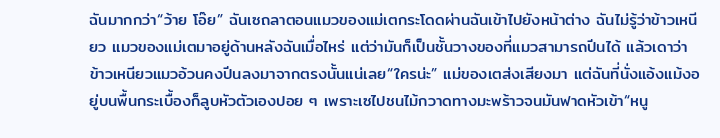ฉันมากกว่า“ว้าย โอ๊ย” ฉันเซถลาตอนแมวของแม่เตกระโดดผ่านฉันเข้าไปยังหน้าต่าง ฉันไม่รู้ว่าข้าวเหนียว แมวของแม่เตมาอยู่ด้านหลังฉันเมื่อไหร่ แต่ว่ามันก็เป็นชั้นวางของที่แมวสามารถปีนได้ แล้วเดาว่าข้าวเหนียวแมวอ้วนคงปีนลงมาจากตรงนั้นแน่เลย“ใครน่ะ” แม่ของเตส่งเสียงมา แต่ฉันที่นั่งแอ้งแม้งอยู่บนพื้นกระเบื้องก็ลูบหัวตัวเองปอย ๆ เพราะเซไปชนไม้กวาดทางมะพร้าวจนมันฟาดหัวเข้า“หนู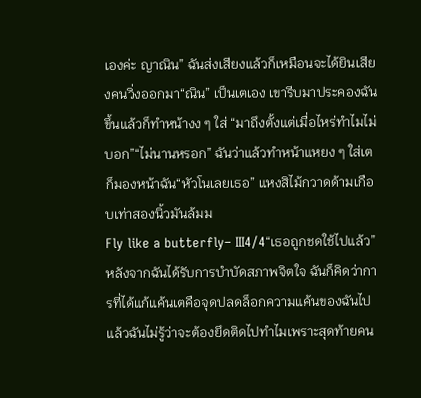เองค่ะ ญาณิน” ฉันส่งเสียงแล้วก็เหมือนจะได้ยินเสียงคนวิ่งออกมา“ณิน” เป็นเตเอง เขารีบมาประคองฉันขึ้นแล้วก็ทำหน้างง ๆ ใส่ “มาถึงตั้งแต่เมื่อไหร่ทำไมไม่บอก”“ไม่นานหรอก” ฉันว่าแล้วทำหน้าแหยง ๆ ใส่เตก็มองหน้าฉัน“หัวโนเลยเธอ” แหงสิไม้กวาดด้ามเกือบเท่าสองนิ้วมันล้มม
Fly like a butterfly– III4/4“เธอถูกชดใช้ไปแล้ว” หลังจากฉันได้รับการบำบัดสภาพจิตใจ ฉันก็คิดว่าการที่ได้แก้แค้นเตคือจุดปลดล็อกความแค้นของฉันไปแล้วฉันไม่รู้ว่าจะต้องยึดติดไปทำไมเพราะสุดท้ายคน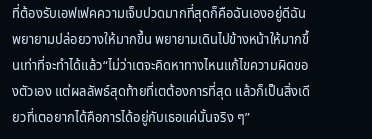ที่ต้องรับเอฟเฟคความเจ็บปวดมากที่สุดก็คือฉันเองอยู่ดีฉันพยายามปล่อยวางให้มากขึ้น พยายามเดินไปข้างหน้าให้มากขึ้นเท่าที่จะทำได้แล้ว“ไม่ว่าเตจะคิดหาทางไหนแก้ไขความผิดของตัวเอง แต่ผลลัพธ์สุดท้ายที่เตต้องการที่สุด แล้วก็เป็นสิ่งเดียวที่เตอยากได้คือการได้อยู่กับเธอแค่นั้นจริง ๆ”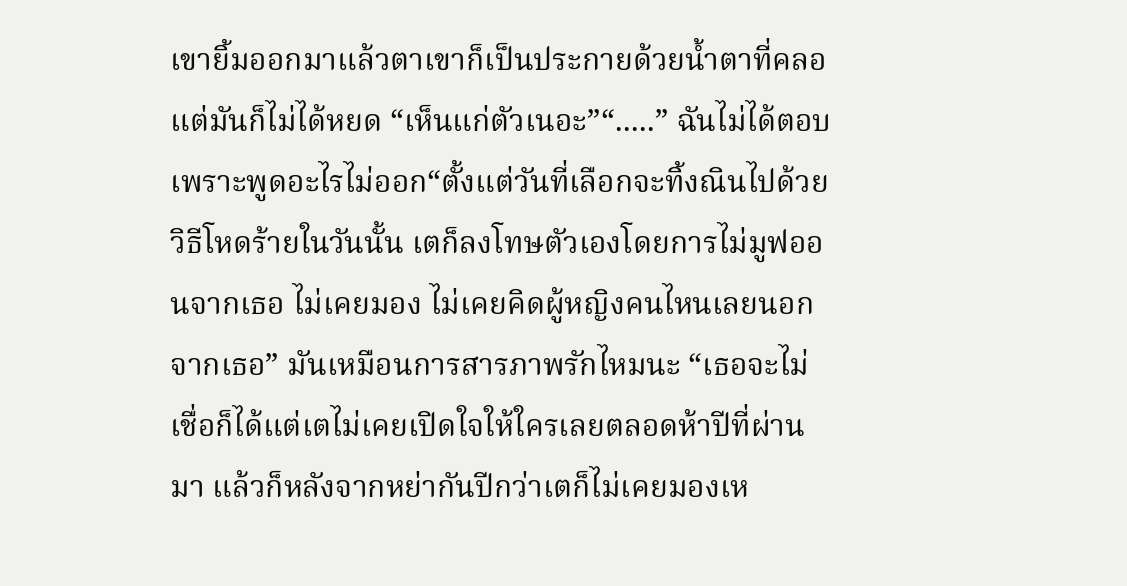เขายิ้มออกมาแล้วตาเขาก็เป็นประกายด้วยน้ำตาที่คลอ แต่มันก็ไม่ได้หยด “เห็นแก่ตัวเนอะ”“.....” ฉันไม่ได้ตอบเพราะพูดอะไรไม่ออก“ตั้งแต่วันที่เลือกจะทิ้งณินไปด้วยวิธีโหดร้ายในวันนั้น เตก็ลงโทษตัวเองโดยการไม่มูฟออนจากเธอ ไม่เคยมอง ไม่เคยคิดผู้หญิงคนไหนเลยนอกจากเธอ” มันเหมือนการสารภาพรักไหมนะ “เธอจะไม่เชื่อก็ได้แต่เตไม่เคยเปิดใจให้ใครเลยตลอดห้าปีที่ผ่านมา แล้วก็หลังจากหย่ากันปีกว่าเตก็ไม่เคยมองเห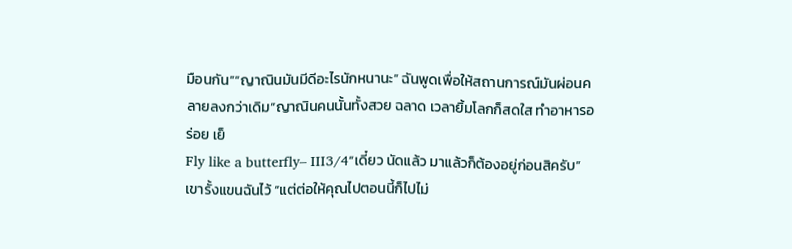มือนกัน”“ญาณินมันมีดีอะไรนักหนานะ” ฉันพูดเพื่อให้สถานการณ์มันผ่อนคลายลงกว่าเดิม“ญาณินคนนั้นทั้งสวย ฉลาด เวลายิ้มโลกก็สดใส ทำอาหารอร่อย เย็
Fly like a butterfly– III3/4“เดี๋ยว นัดแล้ว มาแล้วก็ต้องอยู่ก่อนสิครับ” เขารั้งแขนฉันไว้ “แต่ต่อให้คุณไปตอนนี้ก็ไปไม่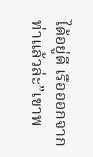ได้อยู่ดี เรือออกจากท่าแล้วล่ะ”เขาพ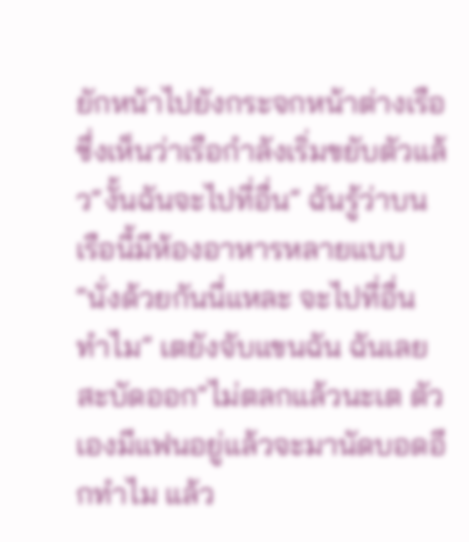ยักหน้าไปยังกระจกหน้าต่างเรือ ซึ่งเห็นว่าเรือกำลังเริ่มขยับตัวแล้ว“งั้นฉันจะไปที่อื่น” ฉันรู้ว่าบนเรือนี้มีห้องอาหารหลายแบบ“นั่งด้วยกันนี่แหละ จะไปที่อื่นทำไม” เตยังจับแขนฉัน ฉันเลยสะบัดออก“ไม่ตลกแล้วนะเต ตัวเองมีแฟนอยู่แล้วจะมานัดบอดอีกทำไม แล้ว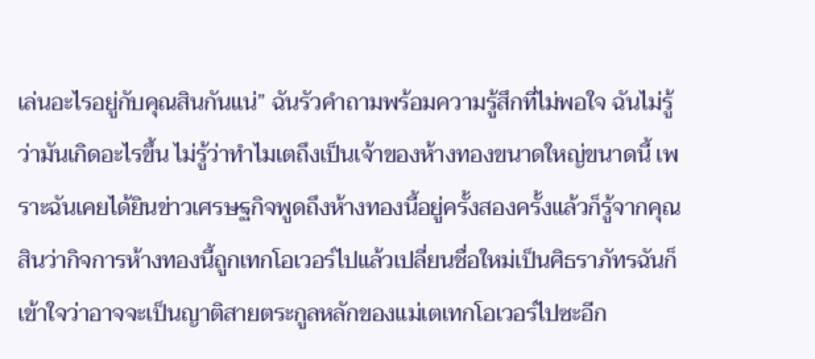เล่นอะไรอยู่กับคุณสินกันแน่” ฉันรัวคำถามพร้อมความรู้สึกที่ไม่พอใจ ฉันไม่รู้ว่ามันเกิดอะไรขึ้น ไม่รู้ว่าทำไมเตถึงเป็นเจ้าของห้างทองขนาดใหญ่ขนาดนี้ เพราะฉันเคยได้ยินข่าวเศรษฐกิจพูดถึงห้างทองนี้อยู่ครั้งสองครั้งแล้วก็รู้จากคุณสินว่ากิจการห้างทองนี้ถูกเทกโอเวอร์ไปแล้วเปลี่ยนชื่อใหม่เป็นศิธราภัทรฉันก็เข้าใจว่าอาจจะเป็นญาติสายตระกูลหลักของแม่เตเทกโอเวอร์ไปซะอีก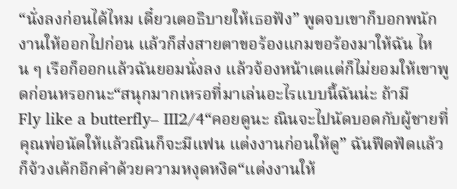“นั่งลงก่อนได้ไหม เดี๋ยวเตอธิบายให้เธอฟัง” พูดจบเขาก็บอกพนักงานให้ออกไปก่อน แล้วก็ส่งสายตาขอร้องแกมขอร้องมาให้ฉัน ไหน ๆ เรือก็ออกแล้วฉันยอมนั่งลง แล้วจ้องหน้าเตแต่ก็ไม่ยอมให้เขาพูดก่อนหรอกนะ“สนุกมากเหรอที่มาเล่นอะไรแบบนี้ฉันน่ะ ถ้ามี
Fly like a butterfly– III2/4“คอยดูนะ ณินจะไปนัดบอดกับผู้ชายที่คุณพ่อนัดให้แล้วณินก็จะมีแฟน แต่งงานก่อนให้ดู” ฉันฟึดฟัดแล้วก็จ้วงเค้กอีกคำด้วยความหงุดหงิด“แต่งงานให้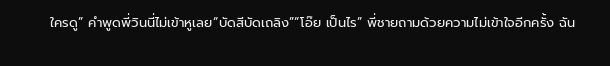ใครดู” คำพูดพี่วินนี่ไม่เข้าหูเลย“บัดสีบัดเถลิง”“โอ๊ย เป็นไร” พี่ชายถามด้วยความไม่เข้าใจอีกครั้ง ฉัน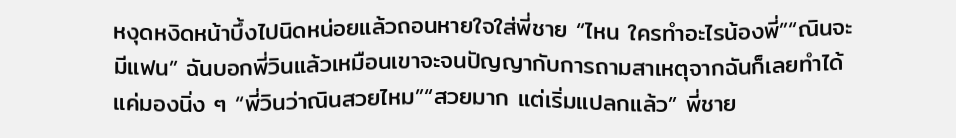หงุดหงิดหน้าบึ้งไปนิดหน่อยแล้วถอนหายใจใส่พี่ชาย “ไหน ใครทำอะไรน้องพี่”“ณินจะมีแฟน” ฉันบอกพี่วินแล้วเหมือนเขาจะจนปัญญากับการถามสาเหตุจากฉันก็เลยทำได้แค่มองนิ่ง ๆ “พี่วินว่าณินสวยไหม”“สวยมาก แต่เริ่มแปลกแล้ว” พี่ชาย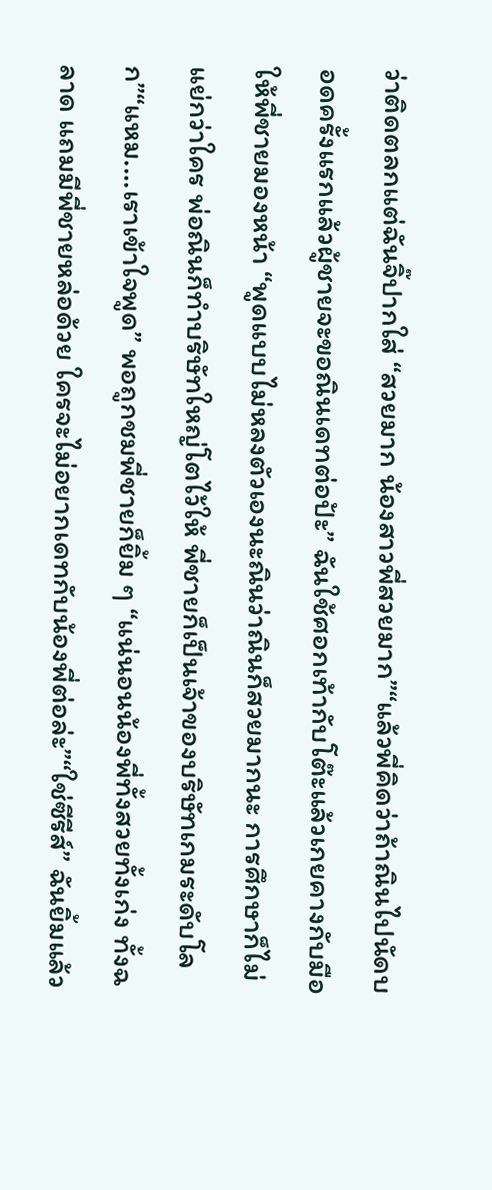ว่าติดตลกแต่ฉันจิ๊ปากใส่ “สวยมาก น้องสาวพี่สวยมาก”“แล้วพี่คิดว่าถ้าณินไปนัดบอดครั้งแรกแล้วผู้ชายจะขอณินเดทต่อป้ะ” ฉันใช้ศอกเท้ากับโต๊ะแล้วเกยคางกับมือให้พี่ชายมองหน้า “พูดแบบไม่หลงตัวเองนะณินว่าณินก็สวยมากนะ การศึกษาก็ไม่แย่กว่าใคร พ่อณินก็ทำบริษัทใหญ่โตไว้ให้ พี่ชายก็เป็นเจ้าของบริษัทเกมระดับโลก”“แหม....เราเข้าใจพูด” พอถูกชมพี่ชายก็ยิ้ม ๆ “แน่นอนน้องพี่ทั้งสวยทั้งเก่ง ทั้งฉลาด แถมมีพี่ชายหล่อด้วย ใครจะไม่อยากเดทกับน้องพี่ต่อล่ะ”“ใช่ซีรีส์” ฉันยิ้มแล้ว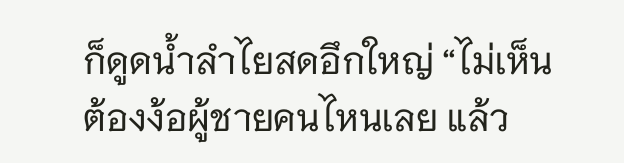ก็ดูดน้ำลำไยสดอึกใหญ่ “ไม่เห็นต้องง้อผู้ชายคนไหนเลย แล้ว